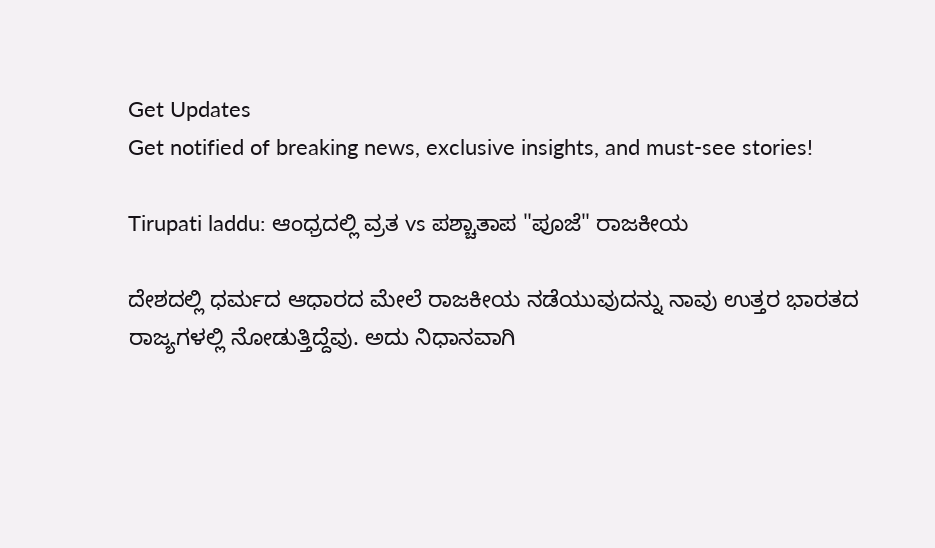Get Updates
Get notified of breaking news, exclusive insights, and must-see stories!

Tirupati laddu: ಆಂಧ್ರದಲ್ಲಿ ವ್ರತ vs ಪಶ್ಚಾತಾಪ "ಪೂಜೆ" ರಾಜಕೀಯ

ದೇಶದಲ್ಲಿ ಧರ್ಮದ ಆಧಾರದ ಮೇಲೆ ರಾಜಕೀಯ ನಡೆಯುವುದನ್ನು ನಾವು ಉತ್ತರ ಭಾರತದ ರಾಜ್ಯಗಳಲ್ಲಿ ನೋಡುತ್ತಿದ್ದೆವು. ಅದು ನಿಧಾನವಾಗಿ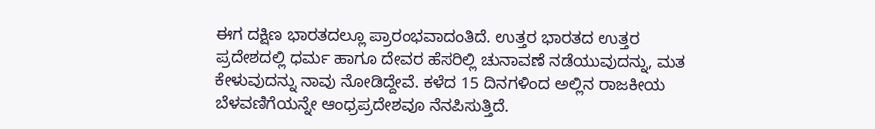ಈಗ ದಕ್ಷಿಣ ಭಾರತದಲ್ಲೂ ಪ್ರಾರಂಭವಾದಂತಿದೆ. ಉತ್ತರ ಭಾರತದ ಉತ್ತರ ಪ್ರದೇಶದಲ್ಲಿ ಧರ್ಮ ಹಾಗೂ ದೇವರ ಹೆಸರಿಲ್ಲಿ ಚುನಾವಣೆ ನಡೆಯುವುದನ್ನು, ಮತ ಕೇಳುವುದನ್ನು ನಾವು ನೋಡಿದ್ದೇವೆ. ಕಳೆದ 15 ದಿನಗಳಿಂದ ಅಲ್ಲಿನ ರಾಜಕೀಯ ಬೆಳವಣಿಗೆಯನ್ನೇ ಆಂಧ್ರಪ್ರದೇಶವೂ ನೆನಪಿಸುತ್ತಿದೆ.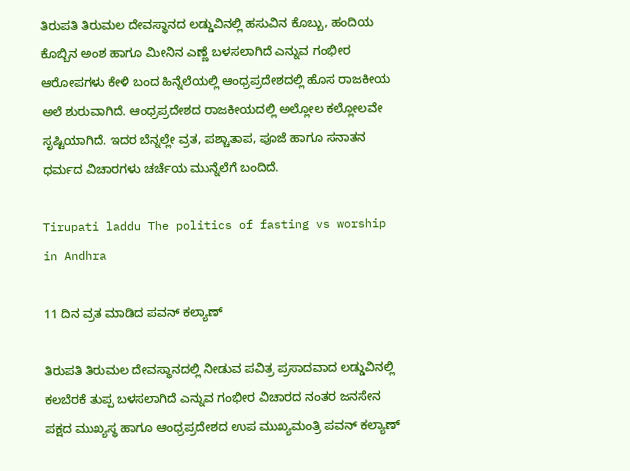ತಿರುಪತಿ ತಿರುಮಲ ದೇವಸ್ಥಾನದ ಲಡ್ಡುವಿನಲ್ಲಿ ಹಸುವಿನ ಕೊಬ್ಬು, ಹಂದಿಯ ಕೊಬ್ಬಿನ ಅಂಶ ಹಾಗೂ ಮೀನಿನ ಎಣ್ಣೆ ಬಳಸಲಾಗಿದೆ ಎನ್ನುವ ಗಂಭೀರ ಆರೋಪಗಳು ಕೇಳಿ ಬಂದ ಹಿನ್ನೆಲೆಯಲ್ಲಿ ಆಂಧ್ರಪ್ರದೇಶದಲ್ಲಿ ಹೊಸ ರಾಜಕೀಯ ಅಲೆ ಶುರುವಾಗಿದೆ. ಆಂಧ್ರಪ್ರದೇಶದ ರಾಜಕೀಯದಲ್ಲಿ ಅಲ್ಲೋಲ ಕಲ್ಲೋಲವೇ ಸೃಷ್ಟಿಯಾಗಿದೆ. ಇದರ ಬೆನ್ನಲ್ಲೇ ವ್ರತ, ಪಶ್ಚಾತಾಪ, ಪೂಜೆ ಹಾಗೂ ಸನಾತನ ಧರ್ಮದ ವಿಚಾರಗಳು ಚರ್ಚೆಯ ಮುನ್ನೆಲೆಗೆ ಬಂದಿದೆ.

Tirupati laddu The politics of fasting vs worship in Andhra

11 ದಿನ ವ್ರತ ಮಾಡಿದ ಪವನ್‌ ಕಲ್ಯಾಣ್‌

ತಿರುಪತಿ ತಿರುಮಲ ದೇವಸ್ಥಾನದಲ್ಲಿ ನೀಡುವ ಪವಿತ್ರ ಪ್ರಸಾದವಾದ ಲಡ್ಡುವಿನಲ್ಲಿ ಕಲಬೆರಕೆ ತುಪ್ಪ ಬಳಸಲಾಗಿದೆ ಎನ್ನುವ ಗಂಭೀರ ವಿಚಾರದ ನಂತರ ಜನಸೇನ ಪಕ್ಷದ ಮುಖ್ಯಸ್ಥ ಹಾಗೂ ಆಂಧ್ರಪ್ರದೇಶದ ಉಪ ಮುಖ್ಯಮಂತ್ರಿ ಪವನ್‌ ಕಲ್ಯಾಣ್‌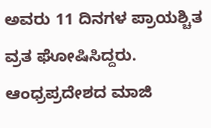ಅವರು 11 ದಿನಗಳ ಪ್ರಾಯಶ್ಚಿತ ವ್ರತ ಘೋಷಿಸಿದ್ದರು. ಆಂಧ್ರಪ್ರದೇಶದ ಮಾಜಿ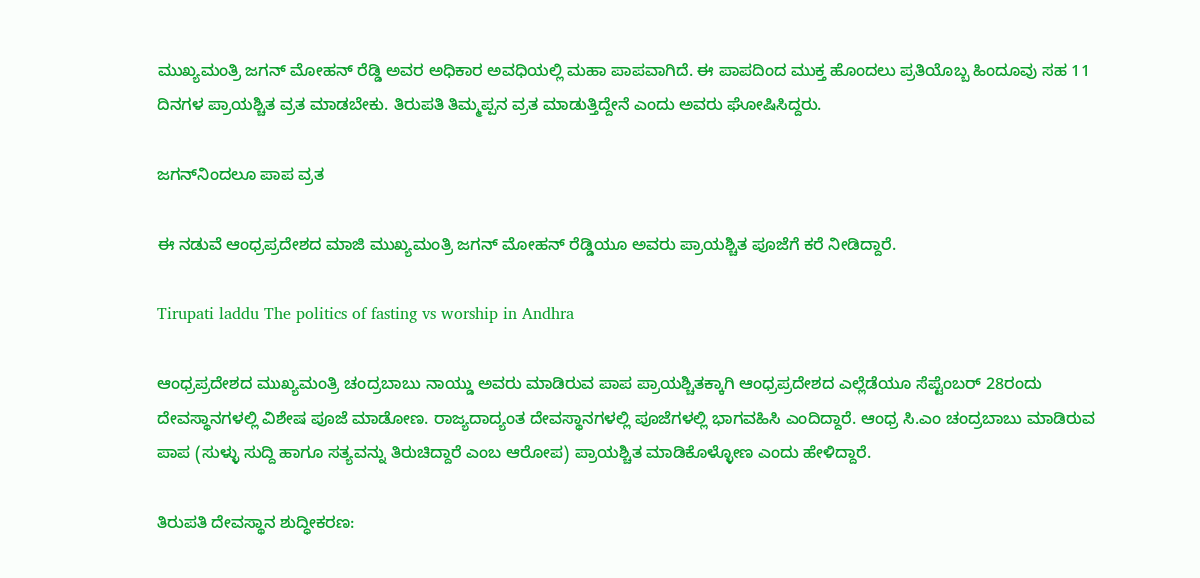ಮುಖ್ಯಮಂತ್ರಿ ಜಗನ್‌ ಮೋಹನ್‌ ರೆಡ್ಡಿ ಅವರ ಅಧಿಕಾರ ಅವಧಿಯಲ್ಲಿ ಮಹಾ ಪಾಪವಾಗಿದೆ. ಈ ಪಾಪದಿಂದ ಮುಕ್ತ ಹೊಂದಲು ಪ್ರತಿಯೊಬ್ಬ ಹಿಂದೂವು ಸಹ 11 ದಿನಗಳ ಪ್ರಾಯಶ್ಚಿತ ವ್ರತ ಮಾಡಬೇಕು. ತಿರುಪತಿ ತಿಮ್ಮಪ್ಪನ ವ್ರತ ಮಾಡುತ್ತಿದ್ದೇನೆ ಎಂದು ಅವರು ಘೋಷಿಸಿದ್ದರು.

ಜಗನ್‌ನಿಂದಲೂ ಪಾಪ ವ್ರತ

ಈ ನಡುವೆ ಆಂಧ್ರಪ್ರದೇಶದ ಮಾಜಿ ಮುಖ್ಯಮಂತ್ರಿ ಜಗನ್‌ ಮೋಹನ್‌ ರೆಡ್ಡಿಯೂ ಅವರು ಪ್ರಾಯಶ್ಚಿತ ಪೂಜೆಗೆ ಕರೆ ನೀಡಿದ್ದಾರೆ.

Tirupati laddu The politics of fasting vs worship in Andhra

ಆಂಧ್ರಪ್ರದೇಶದ ಮುಖ್ಯಮಂತ್ರಿ ಚಂದ್ರಬಾಬು ನಾಯ್ಡು ಅವರು ಮಾಡಿರುವ ಪಾಪ ಪ್ರಾಯಶ್ಚಿತಕ್ಕಾಗಿ ಆಂಧ್ರಪ್ರದೇಶದ ಎಲ್ಲೆಡೆಯೂ ಸೆಪ್ಟೆಂಬರ್‌ 28ರಂದು ದೇವಸ್ಥಾನಗಳಲ್ಲಿ ವಿಶೇಷ ಪೂಜೆ ಮಾಡೋಣ. ರಾಜ್ಯದಾದ್ಯಂತ ದೇವಸ್ಥಾನಗಳಲ್ಲಿ ಪೂಜೆಗಳಲ್ಲಿ ಭಾಗವಹಿಸಿ ಎಂದಿದ್ದಾರೆ. ಆಂಧ್ರ ಸಿ.ಎಂ ಚಂದ್ರಬಾಬು ಮಾಡಿರುವ ಪಾಪ (ಸುಳ್ಳು ಸುದ್ದಿ ಹಾಗೂ ಸತ್ಯವನ್ನು ತಿರುಚಿದ್ದಾರೆ ಎಂಬ ಆರೋಪ) ಪ್ರಾಯಶ್ಚಿತ ಮಾಡಿಕೊಳ್ಳೋಣ ಎಂದು ಹೇಳಿದ್ದಾರೆ.

ತಿರುಪತಿ ದೇವಸ್ಥಾನ ಶುದ್ಧೀಕರಣ: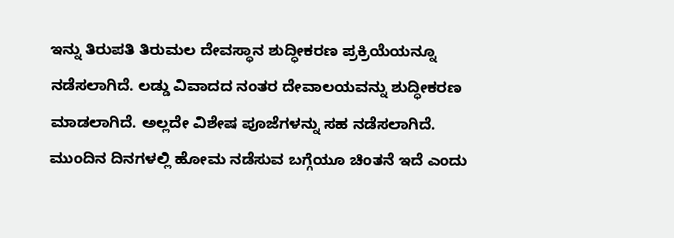ಇನ್ನು ತಿರುಪತಿ ತಿರುಮಲ ದೇವಸ್ಥಾನ ಶುದ್ಧೀಕರಣ ಪ್ರಕ್ರಿಯೆಯನ್ನೂ ನಡೆಸಲಾಗಿದೆ. ಲಡ್ಡು ವಿವಾದದ ನಂತರ ದೇವಾಲಯವನ್ನು ಶುದ್ಧೀಕರಣ ಮಾಡಲಾಗಿದೆ. ಅಲ್ಲದೇ ವಿಶೇಷ ಪೂಜೆಗಳನ್ನು ಸಹ ನಡೆಸಲಾಗಿದೆ. ಮುಂದಿನ ದಿನಗಳಲ್ಲಿ ಹೋಮ ನಡೆಸುವ ಬಗ್ಗೆಯೂ ಚಿಂತನೆ ಇದೆ ಎಂದು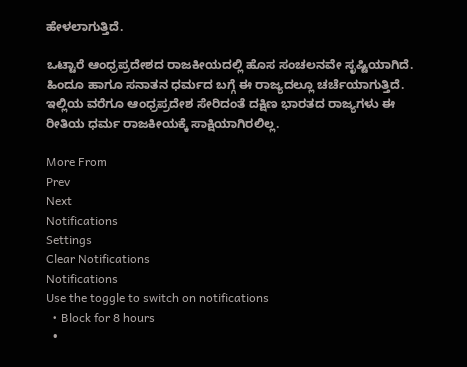ಹೇಳಲಾಗುತ್ತಿದೆ.

ಒಟ್ಟಾರೆ ಆಂಧ್ರಪ್ರದೇಶದ ರಾಜಕೀಯದಲ್ಲಿ ಹೊಸ ಸಂಚಲನವೇ ಸೃಷ್ಟಿಯಾಗಿದೆ. ಹಿಂದೂ ಹಾಗೂ ಸನಾತನ ಧರ್ಮದ ಬಗ್ಗೆ ಈ ರಾಜ್ಯದಲ್ಲೂ ಚರ್ಚೆಯಾಗುತ್ತಿದೆ. ಇಲ್ಲಿಯ ವರೆಗೂ ಆಂಧ್ರಪ್ರದೇಶ ಸೇರಿದಂತೆ ದಕ್ಷಿಣ ಭಾರತದ ರಾಜ್ಯಗಳು ಈ ರೀತಿಯ ಧರ್ಮ ರಾಜಕೀಯಕ್ಕೆ ಸಾಕ್ಷಿಯಾಗಿರಲಿಲ್ಲ.

More From
Prev
Next
Notifications
Settings
Clear Notifications
Notifications
Use the toggle to switch on notifications
  • Block for 8 hours
  •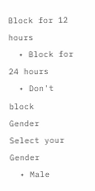Block for 12 hours
  • Block for 24 hours
  • Don't block
Gender
Select your Gender
  • Male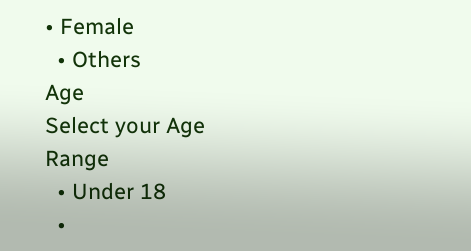• Female
  • Others
Age
Select your Age Range
  • Under 18
  •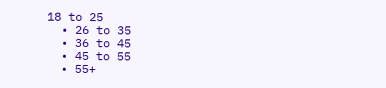18 to 25
  • 26 to 35
  • 36 to 45
  • 45 to 55
  • 55+